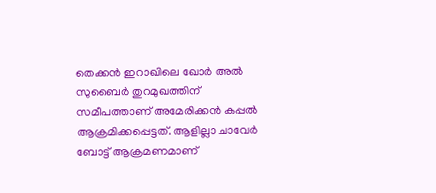തെക്കൻ ഇറാഖിലെ ഖോർ അൽ സുബൈർ തുറമുഖത്തിന് സമീപത്താണ് അമേരിക്കൻ കപ്പൽ ആക്രമിക്കപ്പെട്ടത്. ആളില്ലാ ചാവേർ ബോട്ട് ആക്രമണമാണ്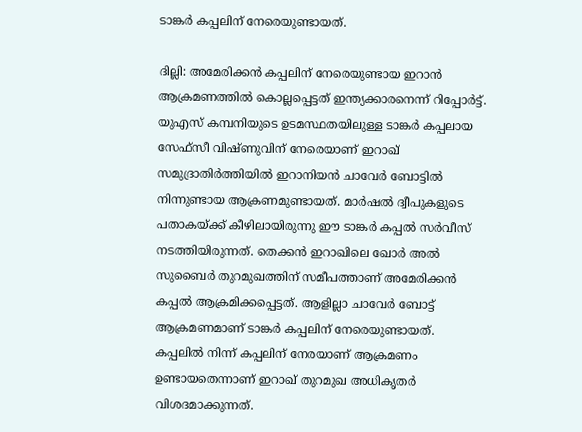ടാങ്കർ കപ്പലിന് നേരെയുണ്ടായത്.

ദില്ലി: അമേരിക്കൻ കപ്പലിന് നേരെയുണ്ടായ ഇറാൻ ആക്രമണത്തിൽ കൊല്ലപ്പെട്ടത് ഇന്ത്യക്കാരനെന്ന് റിപ്പോർട്ട്. യുഎസ് കമ്പനിയുടെ ഉടമസ്ഥതയിലുള്ള ടാങ്കർ കപ്പലായ സേഫ്സീ വിഷ്ണുവിന് നേരെയാണ് ഇറാഖ് സമുദ്രാതിർത്തിയിൽ ഇറാനിയൻ ചാവേർ ബോട്ടിൽ നിന്നുണ്ടായ ആക്രണമുണ്ടായത്. മാർഷൽ ദ്വീപുകളുടെ പതാകയ്ക്ക് കീഴിലായിരുന്നു ഈ ടാങ്കർ കപ്പൽ സർവീസ് നടത്തിയിരുന്നത്. തെക്കൻ ഇറാഖിലെ ഖോർ അൽ സുബൈർ തുറമുഖത്തിന് സമീപത്താണ് അമേരിക്കൻ കപ്പൽ ആക്രമിക്കപ്പെട്ടത്. ആളില്ലാ ചാവേർ ബോട്ട് ആക്രമണമാണ് ടാങ്കർ കപ്പലിന് നേരെയുണ്ടായത്. കപ്പലിൽ നിന്ന് കപ്പലിന് നേരയാണ് ആക്രമണം ഉണ്ടായതെന്നാണ് ഇറാഖ് തുറമുഖ അധികൃതർ വിശദമാക്കുന്നത്.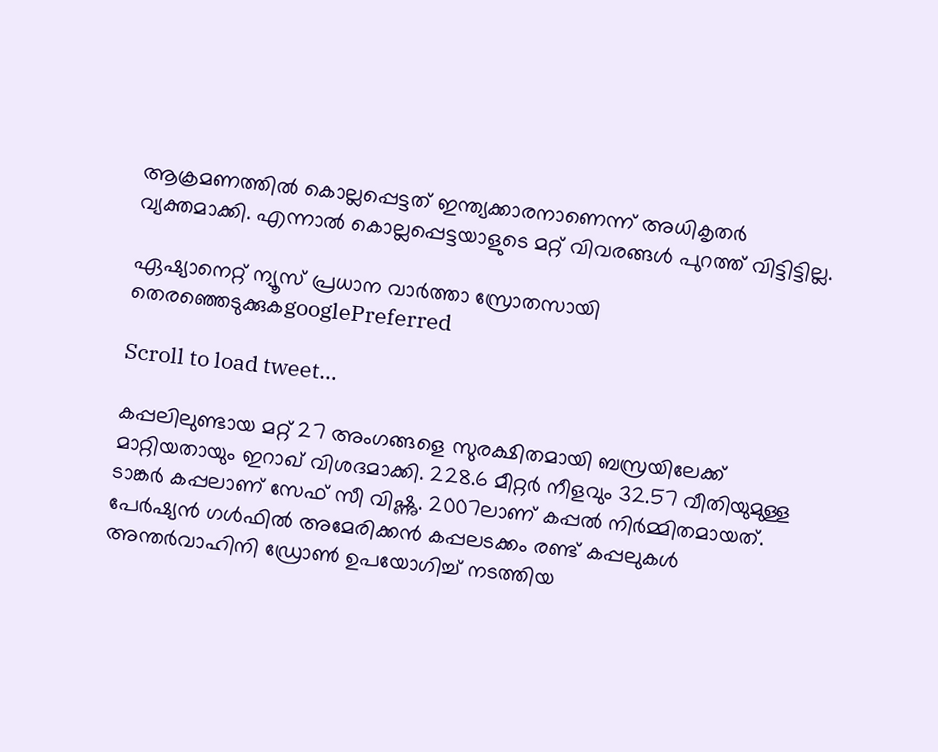ആക്രമണത്തിൽ കൊല്ലപ്പെട്ടത് ഇന്ത്യക്കാരനാണെന്ന് അധികൃതർ വ്യക്തമാക്കി. എന്നാൽ കൊല്ലപ്പെട്ടയാളുടെ മറ്റ് വിവരങ്ങൾ പുറത്ത് വിട്ടിട്ടില്ല.

ഏഷ്യാനെറ്റ് ന്യൂസ് പ്രധാന വാർത്താ സ്രോതസായി തെരഞ്ഞെടുക്കുകgooglePreferred

Scroll to load tweet…

കപ്പലിലുണ്ടായ മറ്റ് 27 അംഗങ്ങളെ സുരക്ഷിതമായി ബസ്രയിലേക്ക് മാറ്റിയതായും ഇറാഖ് വിശദമാക്കി. 228.6 മീറ്റർ നീളവും 32.57 വീതിയുമുള്ള ടാങ്കർ കപ്പലാണ് സേഫ് സീ വിഷ്ണു. 2007ലാണ് കപ്പൽ നിർമ്മിതമായത്. പേർഷ്യൻ ഗൾഫിൽ അമേരിക്കൻ കപ്പലടക്കം രണ്ട് കപ്പലുകൾ അന്തർവാഹിനി ഡ്രോൺ ഉപയോഗിച്ച് നടത്തിയ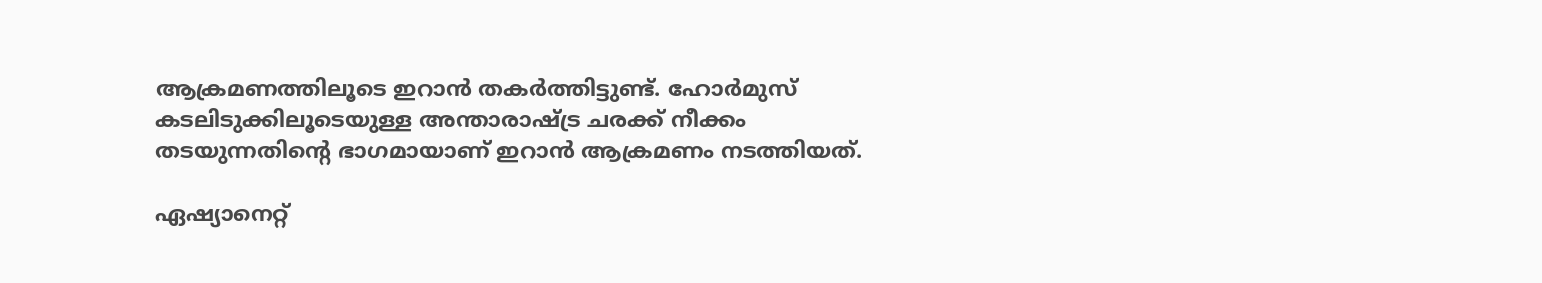ആക്രമണത്തിലൂടെ ഇറാൻ തകർത്തിട്ടുണ്ട്. ഹോർമുസ് കടലിടുക്കിലൂടെയുള്ള അന്താരാഷ്ട്ര ചരക്ക് നീക്കം തടയുന്നതിൻ്റെ ഭാഗമായാണ് ഇറാൻ ആക്രമണം നടത്തിയത്.

ഏഷ്യാനെറ്റ്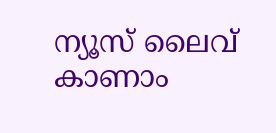ന്യൂസ് ലൈവ് കാണാം